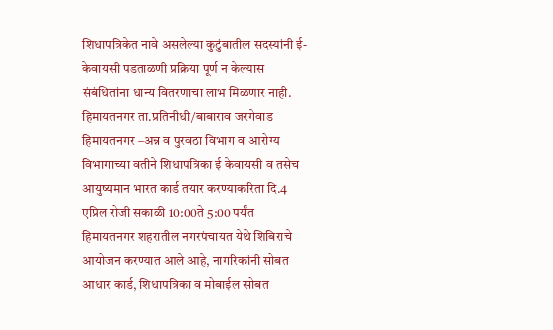शिधापत्रिकेत नावे असलेल्या कुटुंबातील सदस्यांनी ई-केवायसी पडताळणी प्रक्रिया पूर्ण न केल्यास संबंधितांना धान्य वितरणाचा लाभ मिळणार नाही.
हिमायतनगर ता.प्रतिनीधी/बाबाराव जरगेवाड
हिमायतनगर –अन्न व पुरवठा विभाग व आरोग्य विभागाच्या वतीने शिधापत्रिका ई केवायसी व तसेच आयुष्यमान भारत कार्ड तयार करण्याकरिता दि.4 एप्रिल रोजी सकाळी 10:00ते 5:00 पर्यंत
हिमायतनगर शहरातील नगरपंचायत येथे शिबिराचे आयोजन करण्यात आले आहे, नागरिकांनी सोबत आधार कार्ड, शिधापत्रिका व मोबाईल सोबत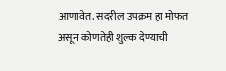आणावेत. सदरील उपक्रम हा मोफत असून कोणतेही शुल्क देण्याची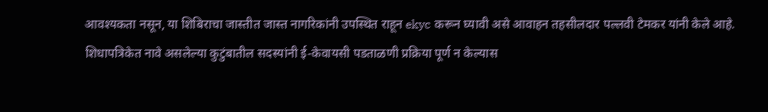आवश्यकता नसून, या शिबिराचा जास्तीत जास्त नागरिकांनी उपस्थित राहून ekyc करून घ्यावी असे आवाहन तहसीलदार पल्लवी टेमकर यांनी केले आहे.
शिधापत्रिकेत नावे असलेल्या कुटुंबातील सदस्यांनी ई-केवायसी पडताळणी प्रक्रिया पूर्ण न केल्यास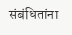संबंधितांना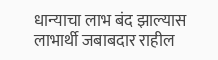धान्याचा लाभ बंद झाल्यास लाभार्थी जबाबदार राहील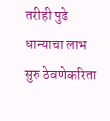तरीही पुढे धान्याचा लाभ सुरु ठेवणेकरिता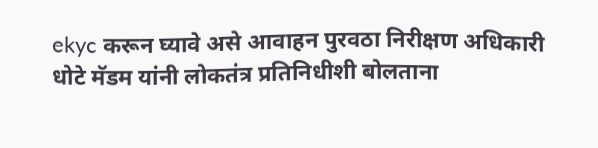ekyc करून घ्यावे असे आवाहन पुरवठा निरीक्षण अधिकारी धोटे मॅडम यांनी लोकतंत्र प्रतिनिधीशी बोलताना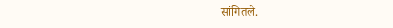सांगितले.